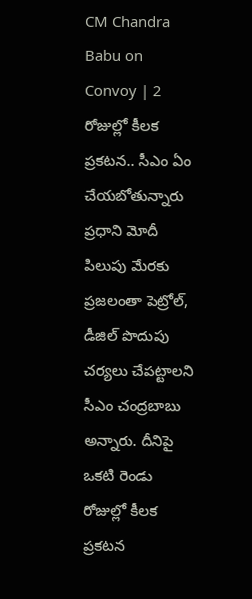CM Chandra Babu on Convoy | 2 రోజుల్లో కీలక ప్రకటన.. సీఎం ఏం చేయబోతున్నారు
ప్రధాని మోదీ పిలుపు మేరకు ప్రజలంతా పెట్రోల్, డీజిల్ పొదుపు చర్యలు చేపట్టాలని సీఎం చంద్రబాబు అన్నారు. దీనిపై ఒకటి రెండు రోజుల్లో కీలక ప్రకటన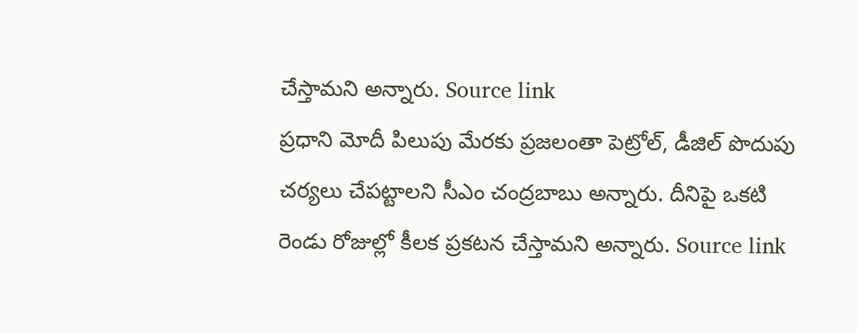చేస్తామని అన్నారు. Source link
ప్రధాని మోదీ పిలుపు మేరకు ప్రజలంతా పెట్రోల్, డీజిల్ పొదుపు చర్యలు చేపట్టాలని సీఎం చంద్రబాబు అన్నారు. దీనిపై ఒకటి రెండు రోజుల్లో కీలక ప్రకటన చేస్తామని అన్నారు. Source link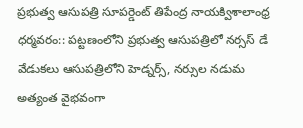ప్రభుత్వ ఆసుపత్రి సూపర్డెంట్ తిపేంద్ర నాయక్విశాలాంధ్ర ధర్మవరం:: పట్టణంలోని ప్రభుత్వ ఆసుపత్రిలో నర్సస్ డే వేడుకలు ఆసుపత్రిలోని హెడ్నర్స్, నర్సుల నడుమ అత్యంత వైభవంగా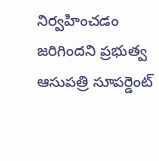నిర్వహించడం జరిగిందని ప్రభుత్వ ఆసుపత్రి సూపర్డెంట్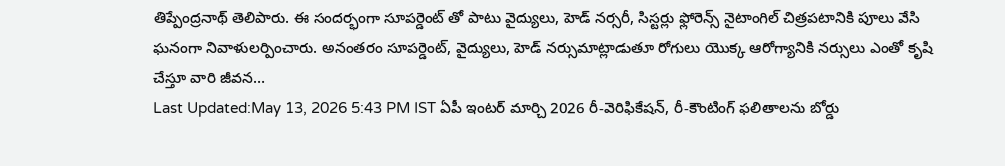తిప్పేంద్రనాథ్ తెలిపారు. ఈ సందర్భంగా సూపర్డెంట్ తో పాటు వైద్యులు, హెడ్ నర్సరీ, సిస్టర్లు ఫ్లోరెన్స్ నైటాంగిల్ చిత్రపటానికి పూలు వేసి ఘనంగా నివాళులర్పించారు. అనంతరం సూపర్డెంట్, వైద్యులు, హెడ్ నర్సుమాట్లాడుతూ రోగులు యొక్క ఆరోగ్యానికి నర్సులు ఎంతో కృషి చేస్తూ వారి జీవన…
Last Updated:May 13, 2026 5:43 PM IST ఏపీ ఇంటర్ మార్చి 2026 రీ-వెరిఫికేషన్, రీ-కౌంటింగ్ ఫలితాలను బోర్డు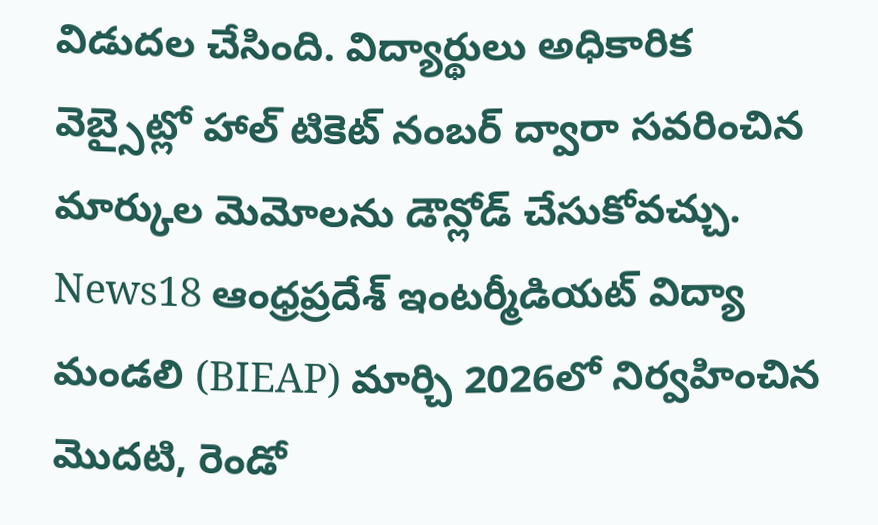విడుదల చేసింది. విద్యార్థులు అధికారిక వెబ్సైట్లో హాల్ టికెట్ నంబర్ ద్వారా సవరించిన మార్కుల మెమోలను డౌన్లోడ్ చేసుకోవచ్చు. News18 ఆంధ్రప్రదేశ్ ఇంటర్మీడియట్ విద్యా మండలి (BIEAP) మార్చి 2026లో నిర్వహించిన మొదటి, రెండో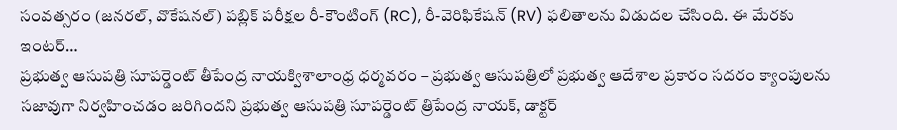సంవత్సరం (జనరల్, వొకేషనల్) పబ్లిక్ పరీక్షల రీ-కౌంటింగ్ (RC), రీ-వెరిఫికేషన్ (RV) ఫలితాలను విడుదల చేసింది. ఈ మేరకు ఇంటర్…
ప్రభుత్వ ఆసుపత్రి సూపర్డెంట్ తీపేంద్ర నాయక్విశాలాంధ్ర ధర్మవరం – ప్రభుత్వ ఆసుపత్రిలో ప్రభుత్వ ఆదేశాల ప్రకారం సదరం క్యాంపులను సజావుగా నిర్వహించడం జరిగిందని ప్రభుత్వ ఆసుపత్రి సూపర్డెంట్ త్రిపేంద్ర నాయక్, డాక్టర్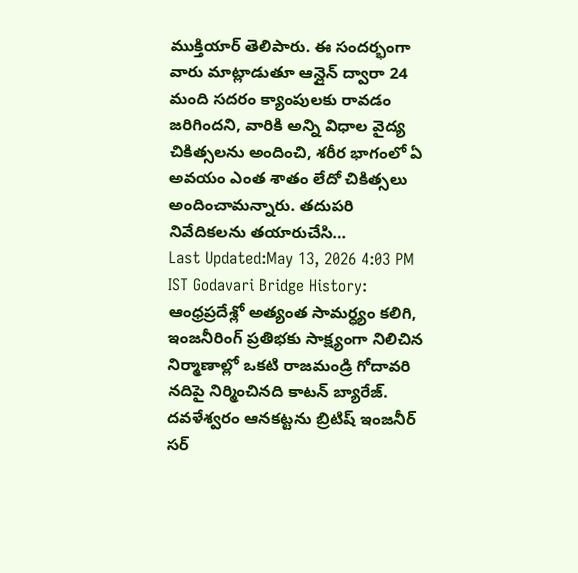ముక్తియార్ తెలిపారు. ఈ సందర్భంగా వారు మాట్లాడుతూ ఆన్లైన్ ద్వారా 24 మంది సదరం క్యాంపులకు రావడం జరిగిందని, వారికి అన్ని విధాల వైద్య చికిత్సలను అందించి, శరీర భాగంలో ఏ అవయం ఎంత శాతం లేదో చికిత్సలు అందించామన్నారు. తదుపరి నివేదికలను తయారుచేసి…
Last Updated:May 13, 2026 4:03 PM IST Godavari Bridge History: ఆంధ్రప్రదేశ్లో అత్యంత సామర్ధ్యం కలిగి, ఇంజనీరింగ్ ప్రతిభకు సాక్ష్యంగా నిలిచిన నిర్మాణాల్లో ఒకటి రాజమండ్రి గోదావరి నదిపై నిర్మించినది కాటన్ బ్యారేజ్. దవళేశ్వరం ఆనకట్టను బ్రిటిష్ ఇంజనీర్ సర్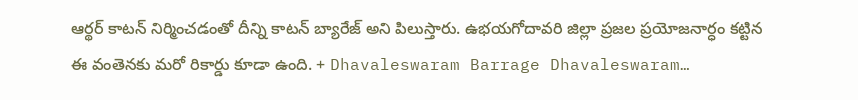ఆర్థర్ కాటన్ నిర్మించడంతో దీన్ని కాటన్ బ్యారేజ్ అని పిలుస్తారు. ఉభయగోదావరి జిల్లా ప్రజల ప్రయోజనార్ధం కట్టిన ఈ వంతెనకు మరో రికార్డు కూడా ఉంది. + Dhavaleswaram Barrage Dhavaleswaram…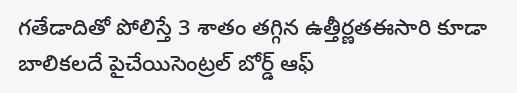గతేడాదితో పోలిస్తే 3 శాతం తగ్గిన ఉత్తీర్ణతఈసారి కూడా బాలికలదే పైచేయిసెంట్రల్ బోర్డ్ ఆఫ్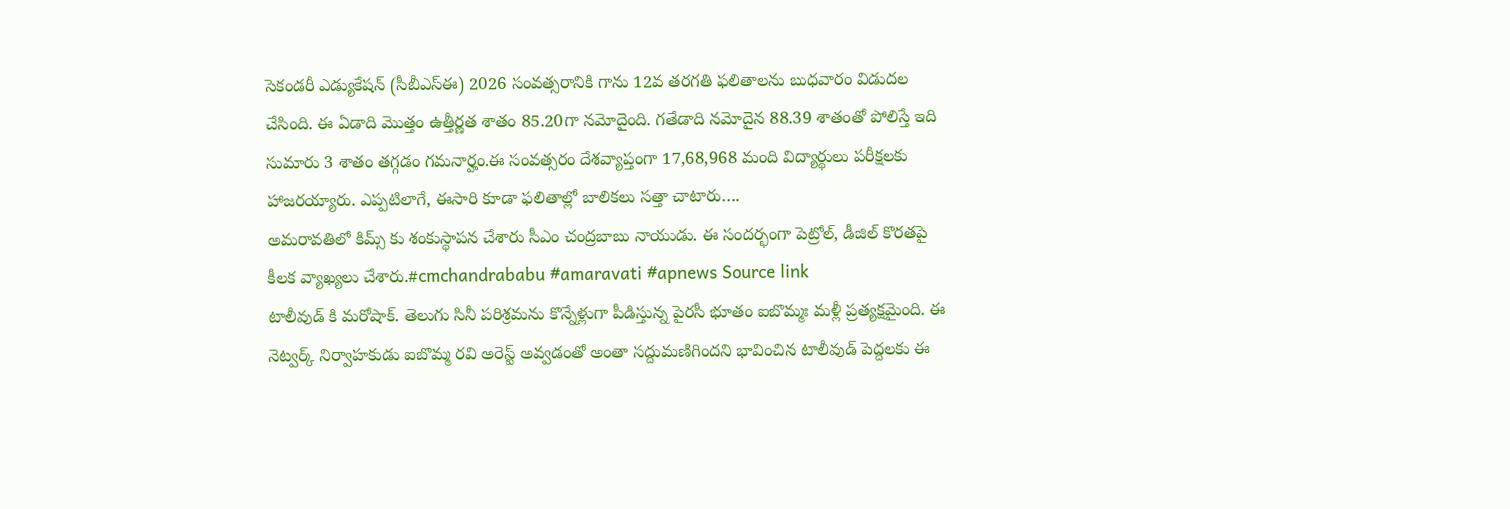సెకండరీ ఎడ్యుకేషన్ (సీబీఎస్ఈ) 2026 సంవత్సరానికి గాను 12వ తరగతి ఫలితాలను బుధవారం విడుదల చేసింది. ఈ ఏడాది మొత్తం ఉత్తీర్ణత శాతం 85.20గా నమోదైంది. గతేడాది నమోదైన 88.39 శాతంతో పోలిస్తే ఇది సుమారు 3 శాతం తగ్గడం గమనార్హం.ఈ సంవత్సరం దేశవ్యాప్తంగా 17,68,968 మంది విద్యార్థులు పరీక్షలకు హాజరయ్యారు. ఎప్పటిలాగే, ఈసారి కూడా ఫలితాల్లో బాలికలు సత్తా చాటారు….
అమరావతిలో కిమ్స్ కు శంకుస్థాపన చేశారు సీఎం చంద్రబాబు నాయుడు. ఈ సందర్భంగా పెట్రోల్, డీజిల్ కొరతపై కీలక వ్యాఖ్యలు చేశారు.#cmchandrababu #amaravati #apnews Source link
టాలీవుడ్ కి మరోషాక్. తెలుగు సినీ పరిశ్రమను కొన్నేళ్లుగా పీడిస్తున్న పైరసీ భూతం ఐబొమ్మః మళ్లీ ప్రత్యక్షమైంది. ఈ నెట్వర్క్ నిర్వాహకుడు ఐబొమ్మ రవి అరెస్ట్ అవ్వడంతో అంతా సద్దుమణిగిందని భావించిన టాలీవుడ్ పెద్దలకు ఈ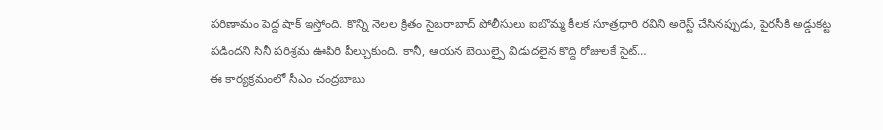పరిణామం పెద్ద షాక్ ఇస్తోంది. కొన్ని నెలల క్రితం సైబరాబాద్ పోలీసులు ఐబొమ్మ కీలక సూత్రధారి రవిని అరెస్ట్ చేసినప్పుడు, పైరసీకి అడ్డుకట్ట పడిందని సినీ పరిశ్రమ ఊపిరి పీల్చుకుంది. కానీ, ఆయన బెయిల్పై విడుదలైన కొద్ది రోజులకే సైట్…
ఈ కార్యక్రమంలో సీఎం చంద్రబాబు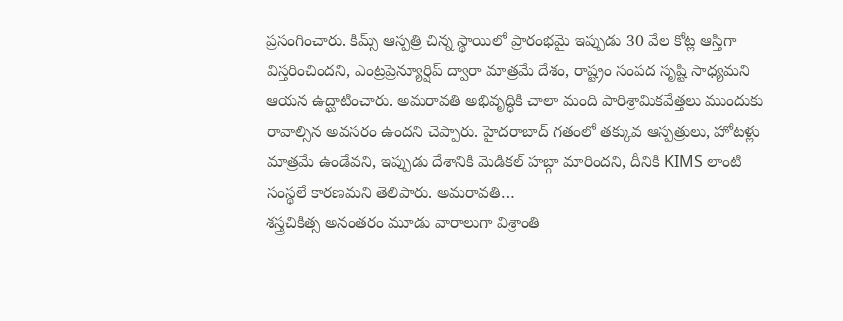ప్రసంగించారు. కిమ్స్ ఆస్పత్రి చిన్న స్థాయిలో ప్రారంభమై ఇప్పుడు 30 వేల కోట్ల ఆస్తిగా విస్తరించిందని, ఎంట్రప్రెన్యూర్షిప్ ద్వారా మాత్రమే దేశం, రాష్ట్రం సంపద సృష్టి సాధ్యమని ఆయన ఉద్ఘాటించారు. అమరావతి అభివృద్ధికి చాలా మంది పారిశ్రామికవేత్తలు ముందుకు రావాల్సిన అవసరం ఉందని చెప్పారు. హైదరాబాద్ గతంలో తక్కువ ఆస్పత్రులు, హోటళ్లు మాత్రమే ఉండేవని, ఇప్పుడు దేశానికి మెడికల్ హబ్గా మారిందని, దీనికి KIMS లాంటి సంస్థలే కారణమని తెలిపారు. అమరావతి…
శస్త్రచికిత్స అనంతరం మూడు వారాలుగా విశ్రాంతి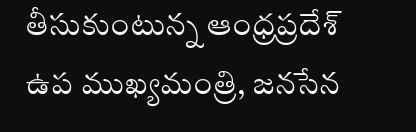తీసుకుంటున్న ఆంధ్రప్రదేశ్ ఉప ముఖ్యమంత్రి, జనసేన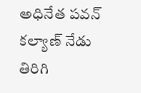అధినేత పవన్ కల్యాణ్ నేడు తిరిగి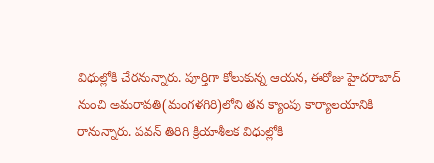విధుల్లోకి చేరనున్నారు. పూర్తిగా కోలుకున్న ఆయన, ఈరోజు హైదరాబాద్ నుంచి అమరావతి(మంగళగిరి)లోని తన క్యాంపు కార్యాలయానికి రానున్నారు. పవన్ తిరిగి క్రియాశీలక విధుల్లోకి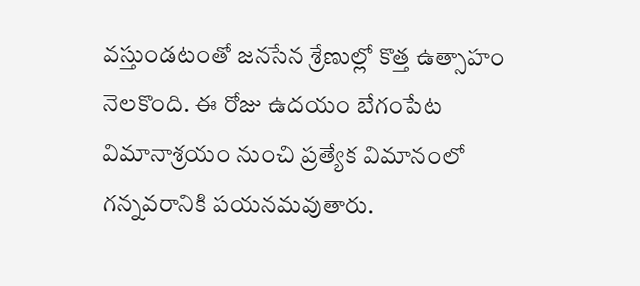వస్తుండటంతో జనసేన శ్రేణుల్లో కొత్త ఉత్సాహం నెలకొంది. ఈ రోజు ఉదయం బేగంపేట విమానాశ్రయం నుంచి ప్రత్యేక విమానంలో గన్నవరానికి పయనమవుతారు.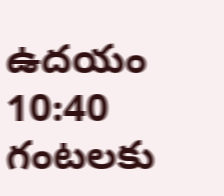ఉదయం 10:40 గంటలకు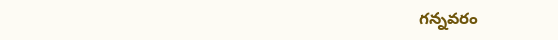గన్నవరం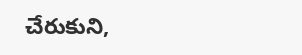చేరుకుని,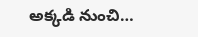అక్కడి నుంచి…